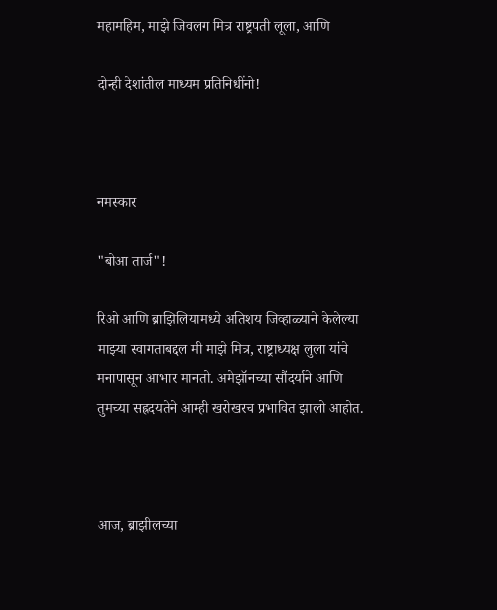महामहिम, माझे जिवलग मित्र राष्ट्रपती लूला, आणि

दोन्ही देशांतील माध्यम प्रतिनिधींनो!



नमस्कार

"बोआ तार्ज"!

रिओ आणि ब्राझिलियामध्ये अतिशय जिव्हाळ्याने केलेल्या माझ्या स्वागताबद्दल मी माझे मित्र, राष्ट्राध्यक्ष लुला यांचे मनापासून आभार मानतो. अमेझॉनच्या सौंदर्याने आणि तुमच्या सह्रदयतेने आम्ही खरोखरच प्रभावित झालो आहोत.



आज, ब्राझीलच्या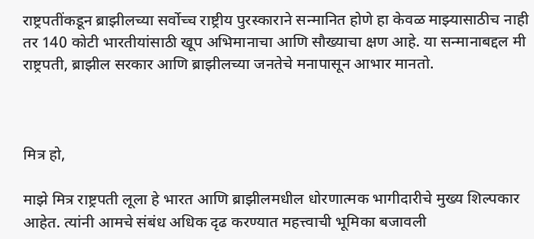राष्ट्रपतींकडून ब्राझीलच्या सर्वोच्च राष्ट्रीय पुरस्काराने सन्मानित होणे हा केवळ माझ्यासाठीच नाही तर 140 कोटी भारतीयांसाठी खूप अभिमानाचा आणि सौख्याचा क्षण आहे. या सन्मानाबद्दल मी राष्ट्रपती, ब्राझील सरकार आणि ब्राझीलच्या जनतेचे मनापासून आभार मानतो.



मित्र हो,

माझे मित्र राष्ट्रपती लूला हे भारत आणि ब्राझीलमधील धोरणात्मक भागीदारीचे मुख्य शिल्पकार आहेत. त्यांनी आमचे संबंध अधिक दृढ करण्यात महत्त्वाची भूमिका बजावली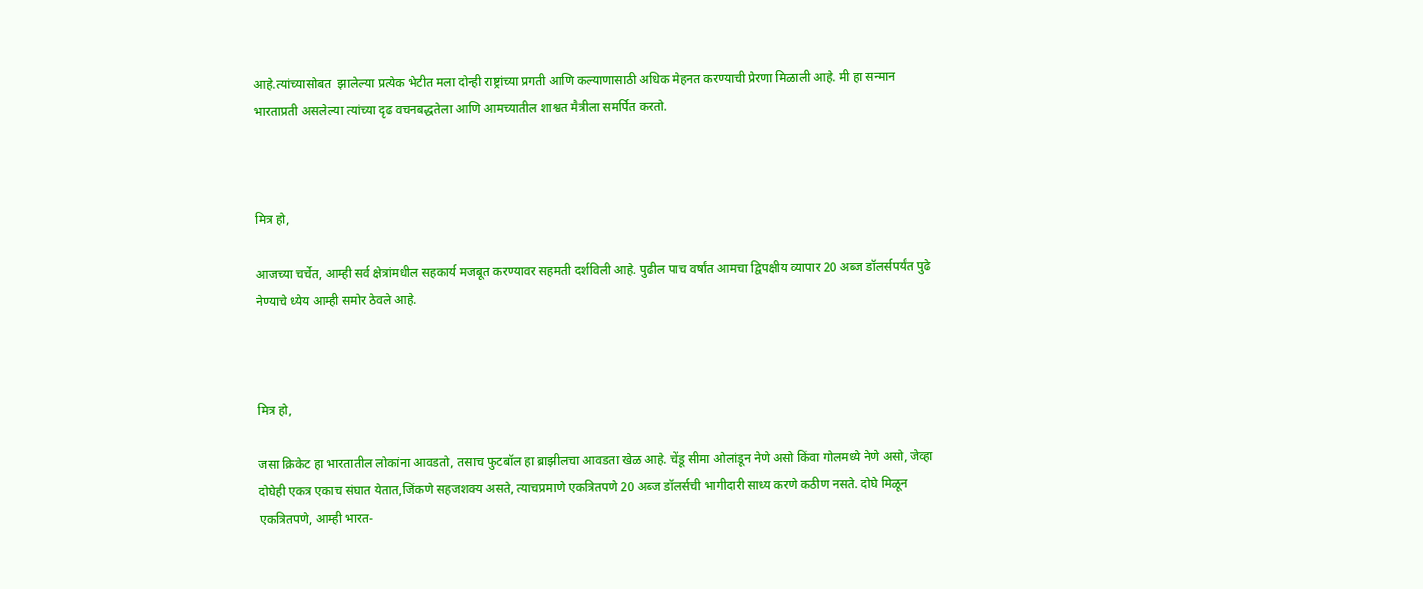आहे.त्यांच्यासोबत  झालेल्या प्रत्येक भेटीत मला दोन्ही राष्ट्रांच्या प्रगती आणि कल्याणासाठी अधिक मेहनत करण्याची प्रेरणा मिळाली आहे. मी हा सन्मान भारताप्रती असलेल्या त्यांच्या दृढ वचनबद्धतेला आणि आमच्यातील शाश्वत मैत्रीला समर्पित करतो.



मित्र हो,

आजच्या चर्चेत, आम्ही सर्व क्षेत्रांमधील सहकार्य मजबूत करण्यावर सहमती दर्शविली आहे. पुढील पाच वर्षांत आमचा द्विपक्षीय व्यापार 20 अब्ज डॉलर्सपर्यंत पुढे  नेण्याचे ध्येय आम्ही समोर ठेवले आहे.



मित्र हो,

जसा क्रिकेट हा भारतातील लोकांना आवडतो, तसाच फुटबॉल हा ब्राझीलचा आवडता खेळ आहे. चेंडू सीमा ओलांडून नेणे असो किंवा गोलमध्ये नेणे असो, जेव्हा दोघेही एकत्र एकाच संघात येतात,जिंकणे सहजशक्य असते, त्याचप्रमाणे एकत्रितपणे 20 अब्ज डॉलर्सची भागीदारी साध्य करणे कठीण नसते. दोघे मिळून एकत्रितपणे, आम्ही भारत-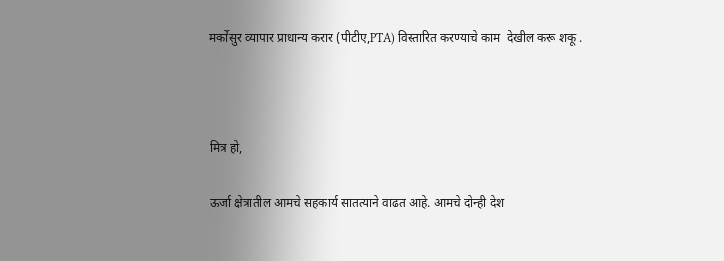मर्कोसुर व्यापार प्राधान्य करार (पीटीए,PTA) विस्तारित करण्याचे काम  देखील करू शकू .



मित्र हो,

ऊर्जा क्षेत्रातील आमचे सहकार्य सातत्याने वाढत आहे. आमचे दोन्ही देश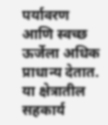पर्यावरण आणि स्वच्छ ऊर्जेला अधिक प्राधान्य देतात. या क्षेत्रातील सहकार्य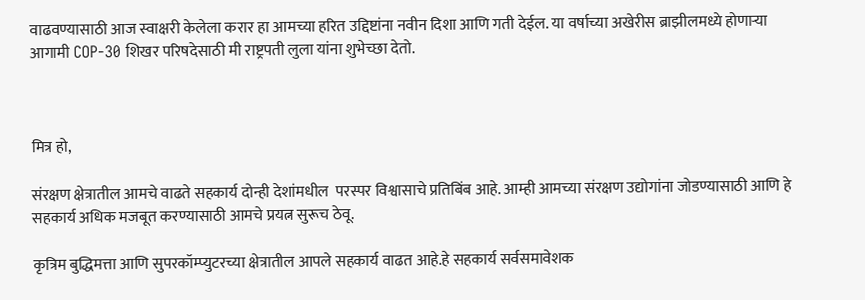वाढवण्यासाठी आज स्वाक्षरी केलेला करार हा आमच्या हरित उद्दिष्टांना नवीन दिशा आणि गती देईल. या वर्षाच्या अखेरीस ब्राझीलमध्ये होणाऱ्या आगामी COP-30 शिखर परिषदेसाठी मी राष्ट्रपती लुला यांना शुभेच्छा देतो.



मित्र हो,

संरक्षण क्षेत्रातील आमचे वाढते सहकार्य दोन्ही देशांमधील  परस्पर विश्वासाचे प्रतिबिंब आहे. आम्ही आमच्या संरक्षण उद्योगांना जोडण्यासाठी आणि हे सहकार्य अधिक मजबूत करण्यासाठी आमचे प्रयत्न सुरूच ठेवू.

कृत्रिम बुद्धिमत्ता आणि सुपरकॉम्प्युटरच्या क्षेत्रातील आपले सहकार्य वाढत आहे.हे सहकार्य सर्वसमावेशक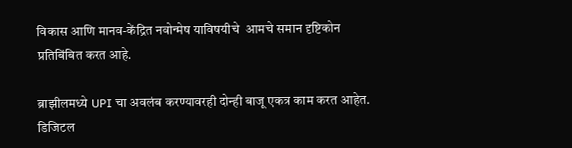विकास आणि मानव-केंद्रित नवोन्मेष याविषयीचे  आमचे समान दृष्टिकोन प्रतिबिंबित करत आहे.

ब्राझीलमध्ये UPI चा अवलंब करण्यावरही दोन्ही बाजू एकत्र काम करत आहेत. डिजिटल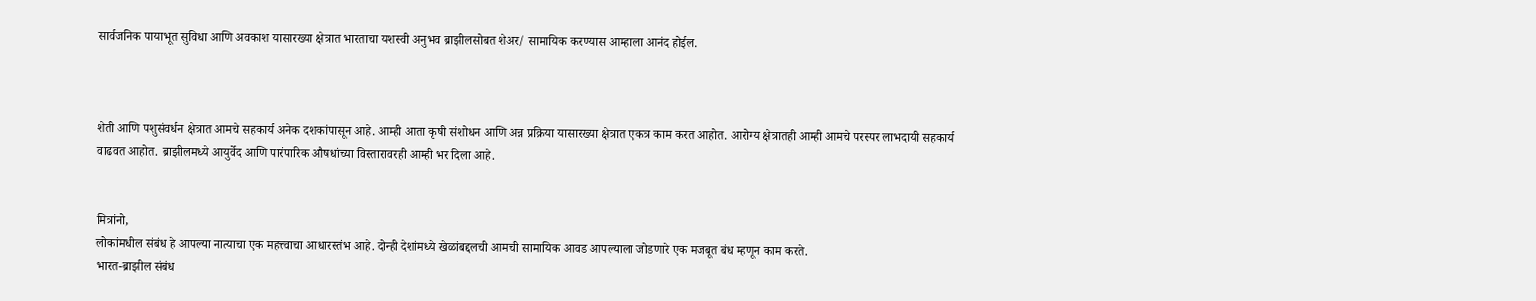सार्वजनिक पायाभूत सुविधा आणि अवकाश यासारख्या क्षेत्रात भारताचा यशस्वी अनुभव ब्राझीलसोबत शेअर/ सामायिक करण्यास आम्हाला आनंद होईल.



शेती आणि पशुसंवर्धन क्षेत्रात आमचे सहकार्य अनेक दशकांपासून आहे. आम्ही आता कृषी संशोधन आणि अन्न प्रक्रिया यासारख्या क्षेत्रात एकत्र काम करत आहोत. आरोग्य क्षेत्रातही आम्ही आमचे परस्पर लाभदायी सहकार्य वाढवत आहोत. ब्राझीलमध्ये आयुर्वेद आणि पारंपारिक औषधांच्या विस्तारावरही आम्ही भर दिला आहे.


मित्रांनो,
लोकांमधील संबंध हे आपल्या नात्याचा एक महत्त्वाचा आधारस्तंभ आहे. दोन्ही देशांमध्ये खेळांबद्दलची आमची सामायिक आवड आपल्याला जोडणारे एक मजबूत बंध म्हणून काम करते.
भारत-ब्राझील संबंध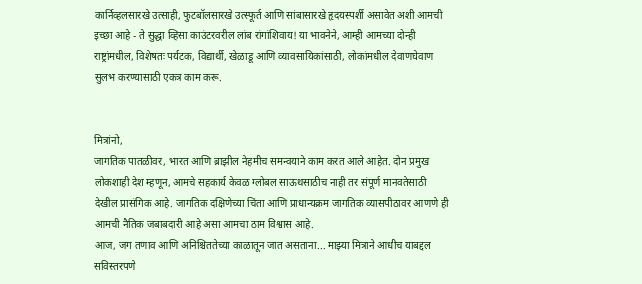कार्निव्हलसारखे उत्साही, फुटबॉलसारखे उत्स्फूर्त आणि सांबासारखे हृदयस्पर्शी असावेत अशी आमची इच्छा आहे - ते सुद्धा व्हिसा काउंटरवरील लांब रांगांशिवाय! या भावनेने, आम्ही आमच्या दोन्ही राष्ट्रांमधील, विशेषतः पर्यटक, विद्यार्थी, खेळाडू आणि व्यावसायिकांसाठी, लोकांमधील देवाणघेवाण सुलभ करण्यासाठी एकत्र काम करू.


मित्रांनो,
जागतिक पातळीवर, भारत आणि ब्राझील नेहमीच समन्वयाने काम करत आले आहेत. दोन प्रमुख लोकशाही देश म्हणून, आमचे सहकार्य केवळ ग्लोबल साऊथसाठीच नाही तर संपूर्ण मानवतेसाठी देखील प्रासंगिक आहे. जागतिक दक्षिणेच्या चिंता आणि प्राधान्यक्रम जागतिक व्यासपीठावर आणणे ही आमची नैतिक जबाबदारी आहे असा आमचा ठाम विश्वास आहे.
आज, जग तणाव आणि अनिश्चिततेच्या काळातून जात असताना... माझ्या मित्राने आधीच याबद्दल सविस्तरपणे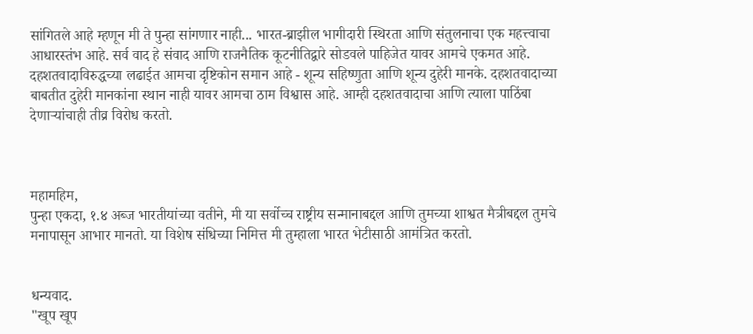सांगितले आहे म्हणून मी ते पुन्हा सांगणार नाही... भारत-ब्राझील भागीदारी स्थिरता आणि संतुलनाचा एक महत्त्वाचा आधारस्तंभ आहे. सर्व वाद हे संवाद आणि राजनैतिक कूटनीतिद्वारे सोडवले पाहिजेत यावर आमचे एकमत आहे.
दहशतवादाविरुद्धच्या लढाईत आमचा दृष्टिकोन समान आहे - शून्य सहिष्णुता आणि शून्य दुहेरी मानके. दहशतवादाच्या बाबतीत दुहेरी मानकांना स्थान नाही यावर आमचा ठाम विश्वास आहे. आम्ही दहशतवादाचा आणि त्याला पाठिंबा देणाऱ्यांचाही तीव्र विरोध करतो.



महामहिम,
पुन्हा एकदा, १.४ अब्ज भारतीयांच्या वतीने, मी या सर्वोच्च राष्ट्रीय सन्मानाबद्दल आणि तुमच्या शाश्वत मैत्रीबद्दल तुमचे मनापासून आभार मानतो. या विशेष संधिच्या निमित्त मी तुम्हाला भारत भेटीसाठी आमंत्रित करतो.


धन्यवाद.
"खूप खूप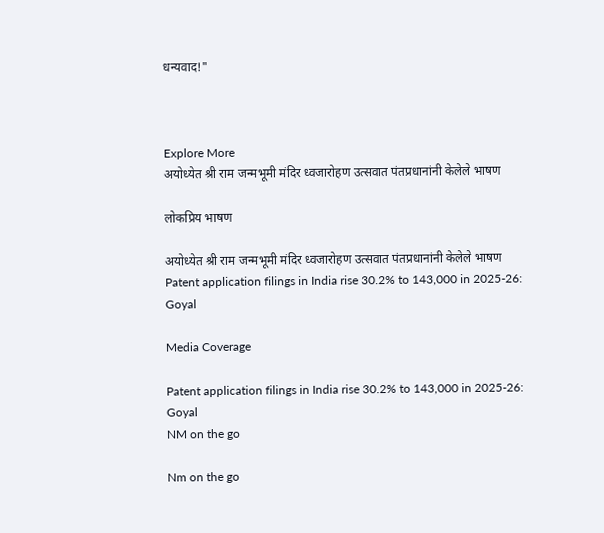धन्यवाद!"



Explore More
अयोध्येत श्री राम जन्मभूमी मंदिर ध्वजारोहण उत्सवात पंतप्रधानांनी केलेले भाषण

लोकप्रिय भाषण

अयोध्येत श्री राम जन्मभूमी मंदिर ध्वजारोहण उत्सवात पंतप्रधानांनी केलेले भाषण
Patent application filings in India rise 30.2% to 143,000 in 2025-26: Goyal

Media Coverage

Patent application filings in India rise 30.2% to 143,000 in 2025-26: Goyal
NM on the go

Nm on the go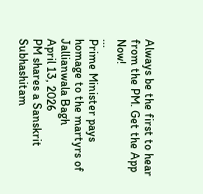Always be the first to hear from the PM. Get the App Now!
...
Prime Minister pays homage to the martyrs of Jallianwala Bagh
April 13, 2026
PM shares a Sanskrit Subhashitam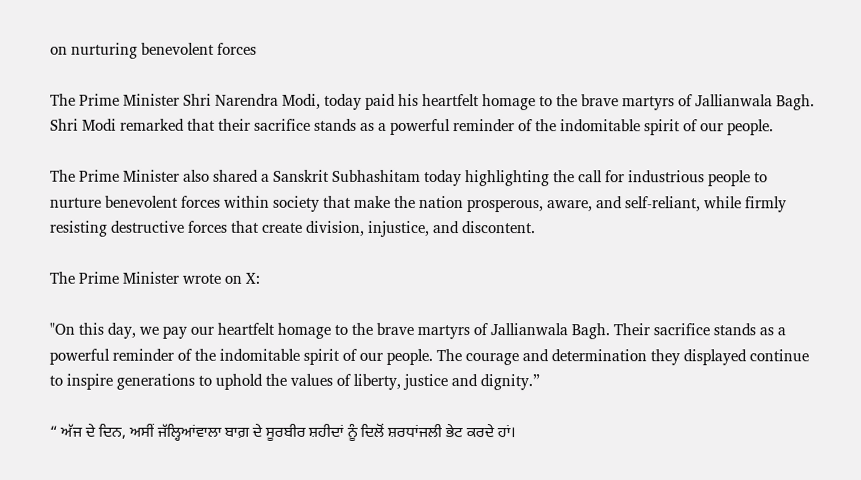on nurturing benevolent forces

The Prime Minister Shri Narendra Modi, today paid his heartfelt homage to the brave martyrs of Jallianwala Bagh. Shri Modi remarked that their sacrifice stands as a powerful reminder of the indomitable spirit of our people.

The Prime Minister also shared a Sanskrit Subhashitam today highlighting the call for industrious people to nurture benevolent forces within society that make the nation prosperous, aware, and self-reliant, while firmly resisting destructive forces that create division, injustice, and discontent.

The Prime Minister wrote on X:

"On this day, we pay our heartfelt homage to the brave martyrs of Jallianwala Bagh. Their sacrifice stands as a powerful reminder of the indomitable spirit of our people. The courage and determination they displayed continue to inspire generations to uphold the values of liberty, justice and dignity.”

“ ਅੱਜ ਦੇ ਦਿਨ, ਅਸੀਂ ਜੱਲ੍ਹਿਆਂਵਾਲਾ ਬਾਗ਼ ਦੇ ਸੂਰਬੀਰ ਸ਼ਹੀਦਾਂ ਨੂੰ ਦਿਲੋਂ ਸ਼ਰਧਾਂਜਲੀ ਭੇਟ ਕਰਦੇ ਹਾਂ।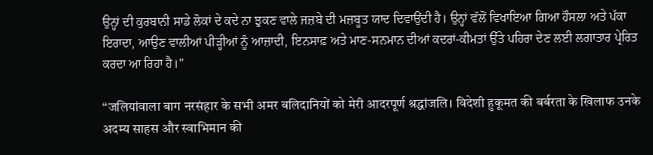ਉਨ੍ਹਾਂ ਦੀ ਕੁਰਬਾਨੀ ਸਾਡੇ ਲੋਕਾਂ ਦੇ ਕਦੇ ਨਾ ਝੁਕਣ ਵਾਲੇ ਜਜ਼ਬੇ ਦੀ ਮਜ਼ਬੂਤ ਯਾਦ ਦਿਵਾਉਂਦੀ ਹੈ। ਉਨ੍ਹਾਂ ਵੱਲੋਂ ਵਿਖਾਇਆ ਗਿਆ ਹੌਸਲਾ ਅਤੇ ਪੱਕਾ ਇਰਾਦਾ, ਆਉਣ ਵਾਲੀਆਂ ਪੀੜ੍ਹੀਆਂ ਨੂੰ ਆਜ਼ਾਦੀ, ਇਨਸਾਫ਼ ਅਤੇ ਮਾਣ-ਸਨਮਾਨ ਦੀਆਂ ਕਦਰਾਂ-ਕੀਮਤਾਂ ਉੱਤੇ ਪਹਿਰਾ ਦੇਣ ਲਈ ਲਗਾਤਾਰ ਪ੍ਰੇਰਿਤ ਕਰਦਾ ਆ ਰਿਹਾ ਹੈ।”

“जलियांवाला बाग नरसंहार के सभी अमर बलिदानियों को मेरी आदरपूर्ण श्रद्धांजलि। विदेशी हुकूमत की बर्बरता के खिलाफ उनके अदम्य साहस और स्वाभिमान की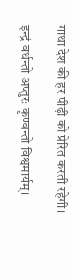गाथा देश की हर पीढ़ी को प्रेरित करती रहेगी।

इन्द्रं वर्धन्तो अप्तुरः कृण्वन्तो विश्वमार्यम्।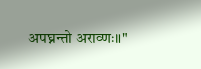अपघ्नन्तो अराव्णः॥"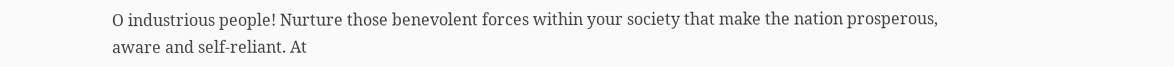O industrious people! Nurture those benevolent forces within your society that make the nation prosperous, aware and self-reliant. At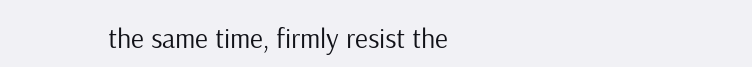the same time, firmly resist the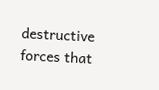destructive forces that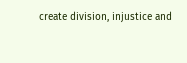create division, injustice and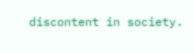discontent in society.